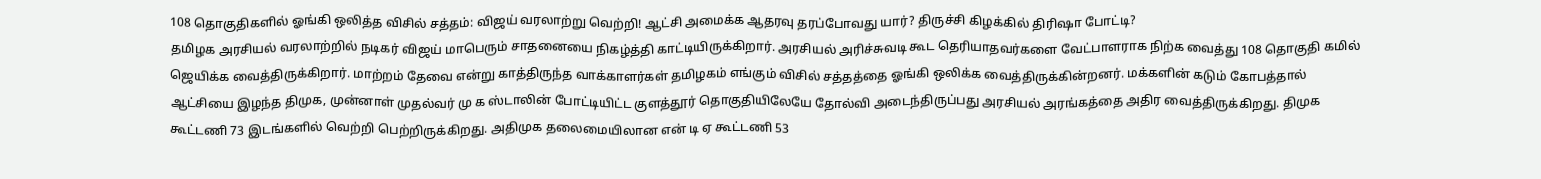108 தொகுதிகளில் ஓங்கி ஒலித்த விசில் சத்தம்: விஜய் வரலாற்று வெற்றி! ஆட்சி அமைக்க ஆதரவு தரப்போவது யார்? திருச்சி கிழக்கில் திரிஷா போட்டி?
தமிழக அரசியல் வரலாற்றில் நடிகர் விஜய் மாபெரும் சாதனையை நிகழ்த்தி காட்டியிருக்கிறார். அரசியல் அரிச்சுவடி கூட தெரியாதவர்களை வேட்பாளராக நிற்க வைத்து 108 தொகுதி கமில் ஜெயிக்க வைத்திருக்கிறார். மாற்றம் தேவை என்று காத்திருந்த வாக்காளர்கள் தமிழகம் எங்கும் விசில் சத்தத்தை ஓங்கி ஒலிக்க வைத்திருக்கின்றனர். மக்களின் கடும் கோபத்தால் ஆட்சியை இழந்த திமுக, முன்னாள் முதல்வர் மு க ஸ்டாலின் போட்டியிட்ட குளத்தூர் தொகுதியிலேயே தோல்வி அடைந்திருப்பது அரசியல் அரங்கத்தை அதிர வைத்திருக்கிறது. திமுக கூட்டணி 73 இடங்களில் வெற்றி பெற்றிருக்கிறது. அதிமுக தலைமையிலான என் டி ஏ கூட்டணி 53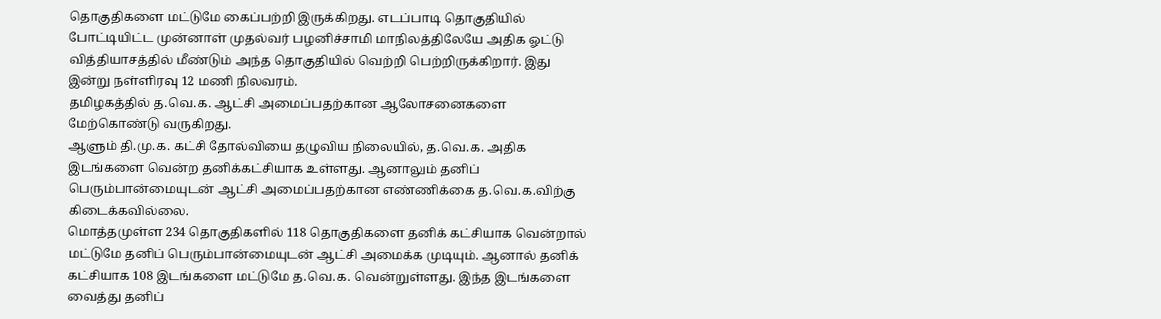தொகுதிகளை மட்டுமே கைப்பற்றி இருக்கிறது. எடப்பாடி தொகுதியில் போட்டியிட்ட முன்னாள் முதல்வர் பழனிச்சாமி மாநிலத்திலேயே அதிக ஓட்டு வித்தியாசத்தில் மீண்டும் அந்த தொகுதியில் வெற்றி பெற்றிருக்கிறார். இது இன்று நள்ளிரவு 12 மணி நிலவரம்.
தமிழகத்தில் த.வெ.க. ஆட்சி அமைப்பதற்கான ஆலோசனைகளை மேற்கொண்டு வருகிறது.
ஆளும் தி.மு.க. கட்சி தோல்வியை தழுவிய நிலையில், த.வெ.க. அதிக இடங்களை வென்ற தனிக்கட்சியாக உள்ளது. ஆனாலும் தனிப் பெரும்பான்மையுடன் ஆட்சி அமைப்பதற்கான எண்ணிக்கை த.வெ.க.விற்கு கிடைக்கவில்லை.
மொத்தமுள்ள 234 தொகுதிகளில் 118 தொகுதிகளை தனிக் கட்சியாக வென்றால் மட்டுமே தனிப் பெரும்பான்மையுடன் ஆட்சி அமைக்க முடியும். ஆனால் தனிக் கட்சியாக 108 இடங்களை மட்டுமே த.வெ.க. வென்றுள்ளது. இந்த இடங்களை வைத்து தனிப்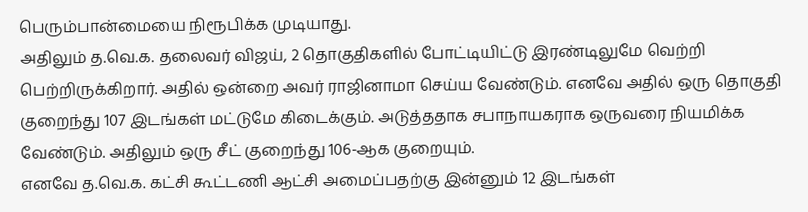பெரும்பான்மையை நிரூபிக்க முடியாது.
அதிலும் த.வெ.க. தலைவர் விஜய், 2 தொகுதிகளில் போட்டியிட்டு இரண்டிலுமே வெற்றி பெற்றிருக்கிறார். அதில் ஒன்றை அவர் ராஜினாமா செய்ய வேண்டும். எனவே அதில் ஒரு தொகுதி குறைந்து 107 இடங்கள் மட்டுமே கிடைக்கும். அடுத்ததாக சபாநாயகராக ஒருவரை நியமிக்க வேண்டும். அதிலும் ஒரு சீட் குறைந்து 106-ஆக குறையும்.
எனவே த.வெ.க. கட்சி கூட்டணி ஆட்சி அமைப்பதற்கு இன்னும் 12 இடங்கள்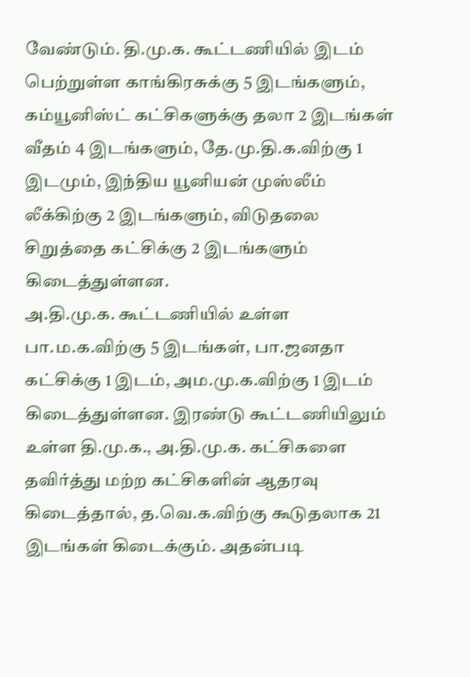வேண்டும். தி.மு.க. கூட்டணியில் இடம் பெற்றுள்ள காங்கிரசுக்கு 5 இடங்களும், கம்யூனிஸ்ட் கட்சிகளுக்கு தலா 2 இடங்கள் வீதம் 4 இடங்களும், தே.மு.தி.க.விற்கு 1 இடமும், இந்திய யூனியன் முஸ்லீம் லீக்கிற்கு 2 இடங்களும், விடுதலை சிறுத்தை கட்சிக்கு 2 இடங்களும் கிடைத்துள்ளன.
அ.தி.மு.க. கூட்டணியில் உள்ள பா.ம.க.விற்கு 5 இடங்கள், பா.ஜனதா கட்சிக்கு 1 இடம், அம.மு.க.விற்கு 1 இடம் கிடைத்துள்ளன. இரண்டு கூட்டணியிலும் உள்ள தி.மு.க., அ.தி.மு.க. கட்சிகளை தவிர்த்து மற்ற கட்சிகளின் ஆதரவு கிடைத்தால், த.வெ.க.விற்கு கூடுதலாக 21 இடங்கள் கிடைக்கும். அதன்படி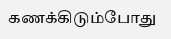கணக்கிடும்போது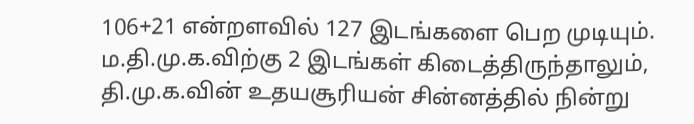106+21 என்றளவில் 127 இடங்களை பெற முடியும்.
ம.தி.மு.க.விற்கு 2 இடங்கள் கிடைத்திருந்தாலும், தி.மு.க.வின் உதயசூரியன் சின்னத்தில் நின்று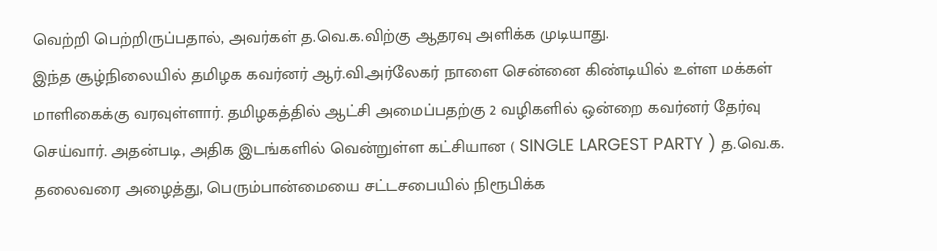வெற்றி பெற்றிருப்பதால், அவர்கள் த.வெ.க.விற்கு ஆதரவு அளிக்க முடியாது.
இந்த சூழ்நிலையில் தமிழக கவர்னர் ஆர்.வி.அர்லேகர் நாளை சென்னை கிண்டியில் உள்ள மக்கள் மாளிகைக்கு வரவுள்ளார். தமிழகத்தில் ஆட்சி அமைப்பதற்கு 2 வழிகளில் ஒன்றை கவர்னர் தேர்வு செய்வார். அதன்படி, அதிக இடங்களில் வென்றுள்ள கட்சியான ( SINGLE LARGEST PARTY ) த.வெ.க. தலைவரை அழைத்து, பெரும்பான்மையை சட்டசபையில் நிரூபிக்க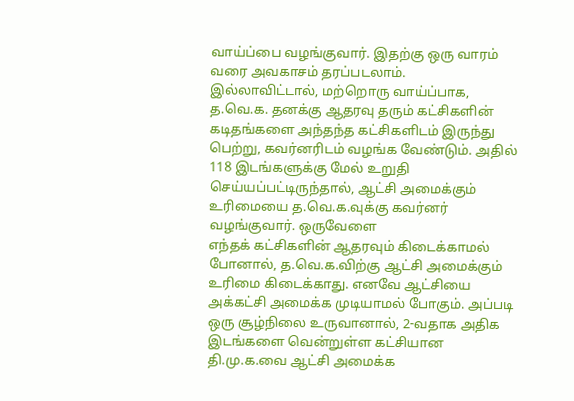வாய்ப்பை வழங்குவார். இதற்கு ஒரு வாரம் வரை அவகாசம் தரப்படலாம்.
இல்லாவிட்டால், மற்றொரு வாய்ப்பாக, த.வெ.க. தனக்கு ஆதரவு தரும் கட்சிகளின் கடிதங்களை அந்தந்த கட்சிகளிடம் இருந்து பெற்று, கவர்னரிடம் வழங்க வேண்டும். அதில் 118 இடங்களுக்கு மேல் உறுதி செய்யப்பட்டிருந்தால், ஆட்சி அமைக்கும் உரிமையை த.வெ.க.வுக்கு கவர்னர் வழங்குவார். ஒருவேளை
எந்தக் கட்சிகளின் ஆதரவும் கிடைக்காமல் போனால், த.வெ.க.விற்கு ஆட்சி அமைக்கும் உரிமை கிடைக்காது. எனவே ஆட்சியை அக்கட்சி அமைக்க முடியாமல் போகும். அப்படி ஒரு சூழ்நிலை உருவானால், 2-வதாக அதிக இடங்களை வென்றுள்ள கட்சியான தி.மு.க.வை ஆட்சி அமைக்க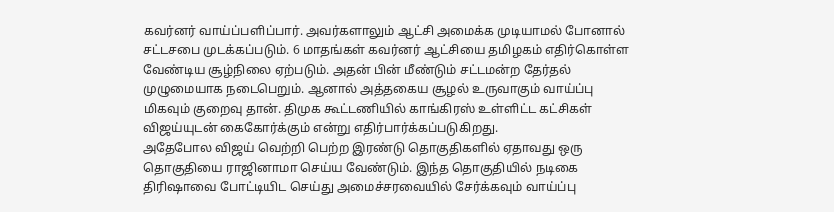கவர்னர் வாய்ப்பளிப்பார். அவர்களாலும் ஆட்சி அமைக்க முடியாமல் போனால் சட்டசபை முடக்கப்படும். 6 மாதங்கள் கவர்னர் ஆட்சியை தமிழகம் எதிர்கொள்ள வேண்டிய சூழ்நிலை ஏற்படும். அதன் பின் மீண்டும் சட்டமன்ற தேர்தல் முழுமையாக நடைபெறும். ஆனால் அத்தகைய சூழல் உருவாகும் வாய்ப்பு மிகவும் குறைவு தான். திமுக கூட்டணியில் காங்கிரஸ் உள்ளிட்ட கட்சிகள் விஜய்யுடன் கைகோர்க்கும் என்று எதிர்பார்க்கப்படுகிறது.
அதேபோல விஜய் வெற்றி பெற்ற இரண்டு தொகுதிகளில் ஏதாவது ஒரு தொகுதியை ராஜினாமா செய்ய வேண்டும். இந்த தொகுதியில் நடிகை திரிஷாவை போட்டியிட செய்து அமைச்சரவையில் சேர்க்கவும் வாய்ப்பு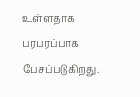உள்ளதாக பரபரப்பாக பேசப்படுகிறது.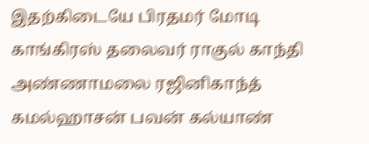இதற்கிடையே பிரதமர் மோடி காங்கிரஸ் தலைவர் ராகுல் காந்தி அண்ணாமலை ரஜினிகாந்த் கமல்ஹாசன் பவன் கல்யாண்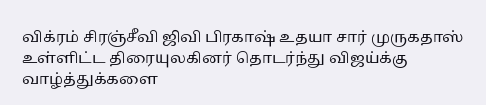விக்ரம் சிரஞ்சீவி ஜிவி பிரகாஷ் உதயா சார் முருகதாஸ் உள்ளிட்ட திரையுலகினர் தொடர்ந்து விஜய்க்கு வாழ்த்துக்களை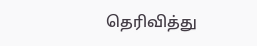தெரிவித்து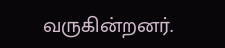வருகின்றனர்.